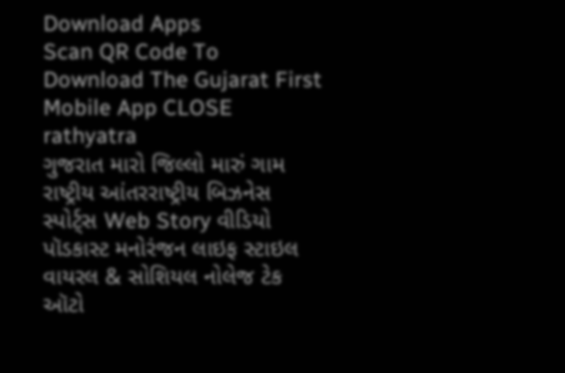Download Apps
Scan QR Code To Download The Gujarat First Mobile App CLOSE
rathyatra
ગુજરાત મારો જિલ્લો મારું ગામ રાષ્ટ્રીય આંતરરાષ્ટ્રીય બિઝનેસ સ્પોર્ટ્સ Web Story વીડિયો પૉડકાસ્ટ મનોરંજન લાઇફ સ્ટાઇલ વાયરલ & સોશિયલ નોલેજ ટેક ઑટો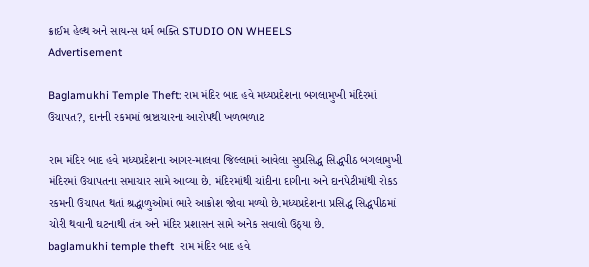ક્રાઈમ હેલ્થ અને સાયન્સ ધર્મ ભક્તિ STUDIO ON WHEELS
Advertisement

Baglamukhi Temple Theft: રામ મંદિર બાદ હવે મધ્યપ્રદેશના બગલામુખી મંદિરમાં ઉચાપત?, દાનની રકમમાં ભ્રષ્ટાચારના આરોપથી ખળભળાટ

રામ મંદિર બાદ હવે મધ્યપ્રદેશના આગર-માલવા જિલ્લામાં આવેલા સુપ્રસિદ્ધ સિદ્ધપીઠ બગલામુખી મંદિરમાં ઉચાપતના સમાચાર સામે આવ્યા છે. મંદિરમાંથી ચાંદીના દાગીના અને દાનપેટીમાંથી રોકડ રકમની ઉચાપત થતાં શ્રદ્ધાળુઓમાં ભારે આક્રોશ જોવા મળ્યો છે.મધ્યપ્રદેશના પ્રસિદ્ધ સિદ્ધપીઠમાં ચોરી થવાની ઘટનાથી તંત્ર અને મંદિર પ્રશાસન સામે અનેક સવાલો ઉઠ્યા છે.
baglamukhi temple theft  રામ મંદિર બાદ હવે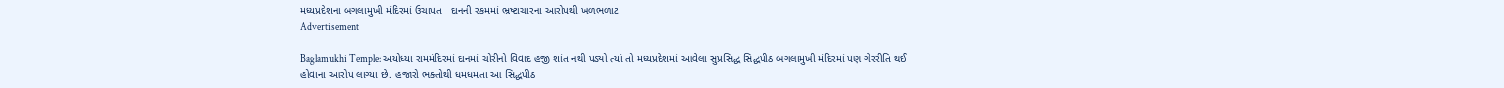મધ્યપ્રદેશના બગલામુખી મંદિરમાં ઉચાપત   દાનની રકમમાં ભ્રષ્ટાચારના આરોપથી ખળભળાટ
Advertisement

Baglamukhi Temple: અયોધ્યા રામમંદિરમાં દાનમાં ચોરીનો વિવાદ હજી શાંત નથી પડ્યો ત્યાં તો મધ્યપ્રદેશમાં આવેલા સુપ્રસિદ્ધ સિદ્ધપીઠ બગલામુખી મંદિરમાં પણ ગેરરીતિ થઈ હોવાના આરોપ લાગ્યા છે. હજારો ભક્તોથી ધમધમતા આ સિદ્ધપીઠ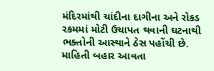મંદિરમાંથી ચાંદીના દાગીના અને રોકડ રકમમાં મોટી ઉચાપત થવાની ઘટનાથી ભક્તોની આસ્થાને ઠેસ પહોંચી છે. માહિતી બહાર આવતા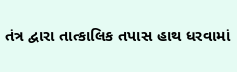તંત્ર દ્વારા તાત્કાલિક તપાસ હાથ ધરવામાં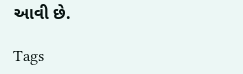આવી છે.

Tags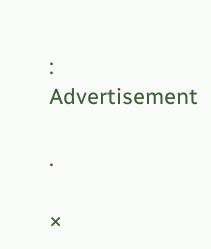:
Advertisement

.

×